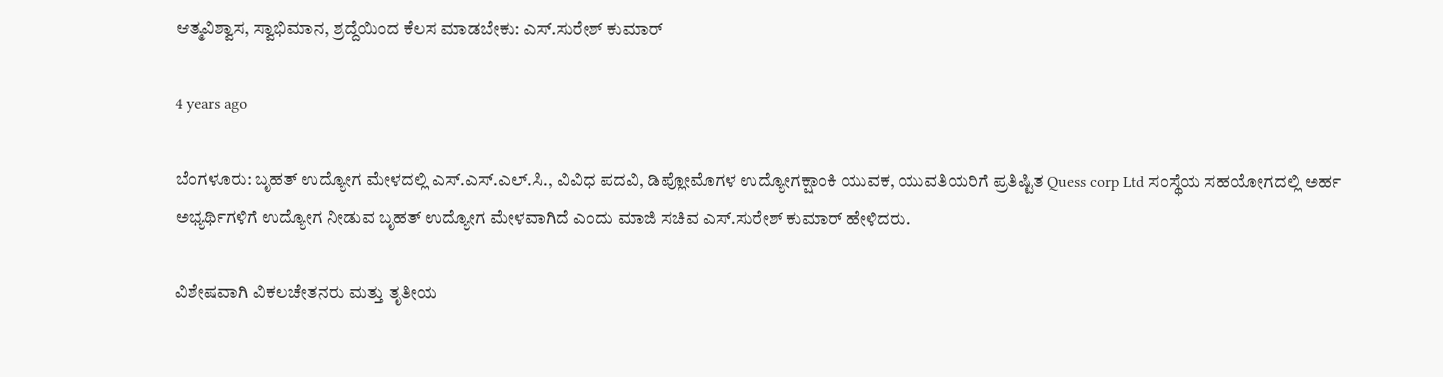ಆತ್ಮವಿಶ್ವಾಸ, ಸ್ವಾಭಿಮಾನ, ಶ್ರದ್ದೆಯಿಂದ ಕೆಲಸ ಮಾಡಬೇಕು: ಎಸ್.ಸುರೇಶ್ ಕುಮಾರ್

4 years ago

ಬೆಂಗಳೂರು: ಬೃಹತ್ ಉದ್ಯೋಗ ಮೇಳದಲ್ಲಿ ಎಸ್.ಎಸ್.ಎಲ್.ಸಿ., ವಿವಿಧ ಪದವಿ, ಡಿಪ್ಲೋಮೊಗಳ ಉದ್ಯೋಗಕ್ಷಾಂಕಿ ಯುವಕ, ಯುವತಿಯರಿಗೆ ಪ್ರತಿಷ್ಟಿತ Quess corp Ltd ಸಂಸ್ಥೆಯ ಸಹಯೋಗದಲ್ಲಿ ಅರ್ಹ ಅಭ್ಯರ್ಥಿಗಳಿಗೆ ಉದ್ಯೋಗ ನೀಡುವ ಬೃಹತ್ ಉದ್ಯೋಗ ಮೇಳವಾಗಿದೆ ಎಂದು ಮಾಜಿ ಸಚಿವ ಎಸ್.ಸುರೇಶ್ ಕುಮಾರ್ ಹೇಳಿದರು.

ವಿಶೇಷವಾಗಿ ವಿಕಲಚೇತನರು ಮತ್ತು ತೃತೀಯ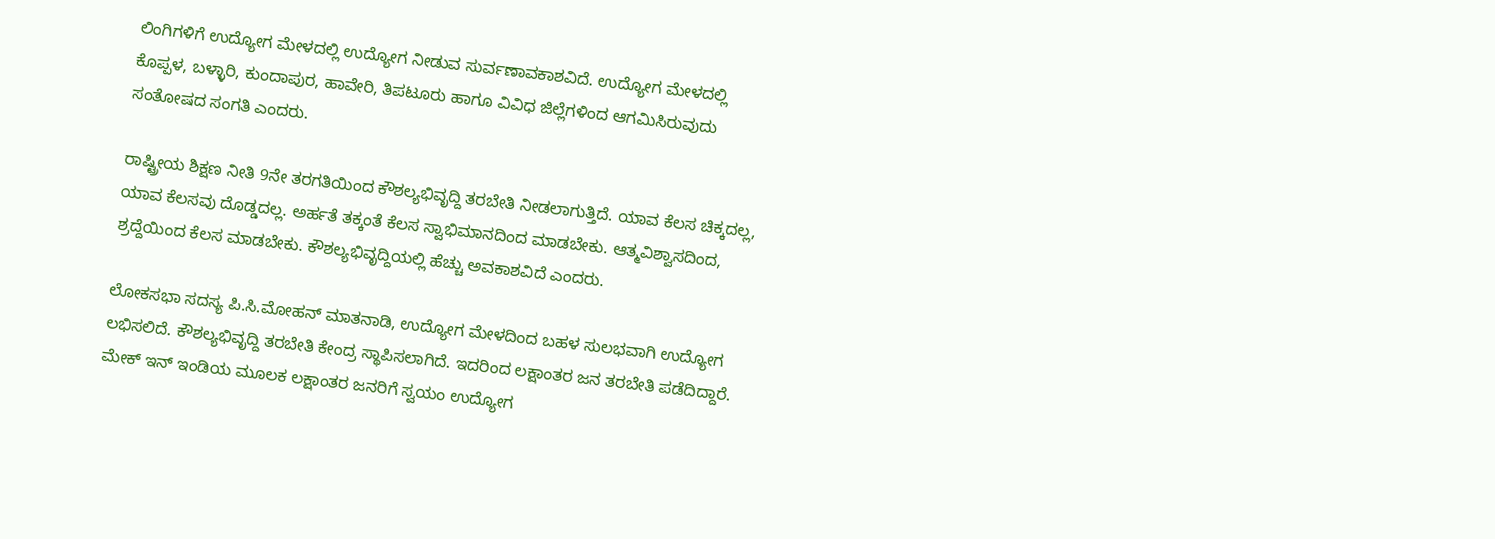ಲಿಂಗಿಗಳಿಗೆ ಉದ್ಯೋಗ ಮೇಳದಲ್ಲಿ ಉದ್ಯೋಗ ನೀಡುವ ಸುರ್ವಣಾವಕಾಶವಿದೆ. ಉದ್ಯೋಗ ಮೇಳದಲ್ಲಿ ಕೊಪ್ಪಳ, ಬಳ್ಳಾರಿ, ಕುಂದಾಪುರ, ಹಾವೇರಿ, ತಿಪಟೂರು ಹಾಗೂ ವಿವಿಧ ಜಿಲ್ಲೆಗಳಿಂದ ಆಗಮಿಸಿರುವುದು ಸಂತೋಷದ ಸಂಗತಿ ಎಂದರು.

ರಾಷ್ಟ್ರೀಯ ಶಿಕ್ಷಣ ನೀತಿ 9ನೇ ತರಗತಿಯಿಂದ ಕೌಶಲ್ಯಭಿವೃದ್ದಿ ತರಬೇತಿ ನೀಡಲಾಗುತ್ತಿದೆ. ಯಾವ ಕೆಲಸ ಚಿಕ್ಕದಲ್ಲ, ಯಾವ ಕೆಲಸವು ದೊಡ್ಡದಲ್ಲ. ಅರ್ಹತೆ ತಕ್ಕಂತೆ ಕೆಲಸ ಸ್ವಾಭಿಮಾನದಿಂದ ಮಾಡಬೇಕು. ಆತ್ಮವಿಶ್ವಾಸದಿಂದ, ಶ್ರದ್ದೆಯಿಂದ ಕೆಲಸ ಮಾಡಬೇಕು. ಕೌಶಲ್ಯಭಿವೃದ್ದಿಯಲ್ಲಿ ಹೆಚ್ಚು ಅವಕಾಶವಿದೆ ಎಂದರು.

ಲೋಕಸಭಾ ಸದಸ್ಯ ಪಿ.ಸಿ.ಮೋಹನ್ ಮಾತನಾಡಿ, ಉದ್ಯೋಗ ಮೇಳದಿಂದ ಬಹಳ ಸುಲಭವಾಗಿ ಉದ್ಯೋಗ ಲಭಿಸಲಿದೆ. ಕೌಶಲ್ಯಭಿವೃದ್ದಿ ತರಬೇತಿ ಕೇಂದ್ರ ಸ್ಥಾಪಿಸಲಾಗಿದೆ. ಇದರಿಂದ ಲಕ್ಷಾಂತರ ಜನ ತರಬೇತಿ ಪಡೆದಿದ್ದಾರೆ. ಮೇಕ್ ಇನ್ ಇಂಡಿಯ ಮೂಲಕ ಲಕ್ಷಾಂತರ ಜನರಿಗೆ ಸ್ವಯಂ ಉದ್ಯೋಗ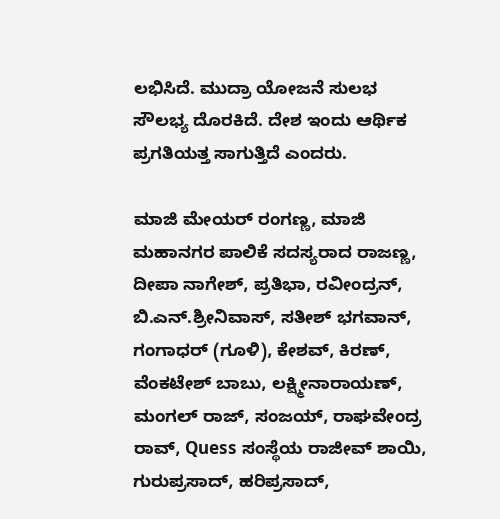ಲಭಿಸಿದೆ. ಮುದ್ರಾ ಯೋಜನೆ ಸುಲಭ ಸೌಲಭ್ಯ ದೊರಕಿದೆ. ದೇಶ ಇಂದು ಆರ್ಥಿಕ ಪ್ರಗತಿಯತ್ತ ಸಾಗುತ್ತಿದೆ ಎಂದರು.

ಮಾಜಿ ಮೇಯರ್ ರಂಗಣ್ಣ, ಮಾಜಿ ಮಹಾನಗರ ಪಾಲಿಕೆ ಸದಸ್ಯರಾದ ರಾಜಣ್ಣ, ದೀಪಾ ನಾಗೇಶ್, ಪ್ರತಿಭಾ, ರವೀಂದ್ರನ್, ಬಿ.ಎನ್.ಶ್ರೀನಿವಾಸ್, ಸತೀಶ್ ಭಗವಾನ್, ಗಂಗಾಧರ್ (ಗೂಳಿ), ಕೇಶವ್, ಕಿರಣ್, ವೆಂಕಟೇಶ್ ಬಾಬು, ಲಕ್ಷ್ಮೀನಾರಾಯಣ್, ಮಂಗಲ್ ರಾಜ್, ಸಂಜಯ್, ರಾಘವೇಂದ್ರ ರಾವ್, Quess ಸಂಸ್ಥೆಯ ರಾಜೀವ್ ಶಾಯಿ, ಗುರುಪ್ರಸಾದ್, ಹರಿಪ್ರಸಾದ್,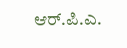ಆರ್.ಪಿ.ಎ.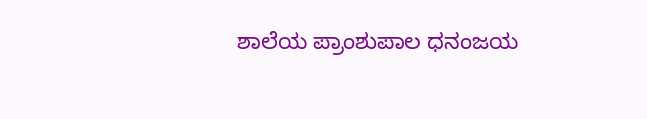ಶಾಲೆಯ ಪ್ರಾಂಶುಪಾಲ ಧನಂಜಯ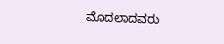ಮೊದಲಾದವರು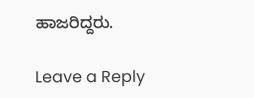ಹಾಜರಿದ್ದರು.

Leave a Reply